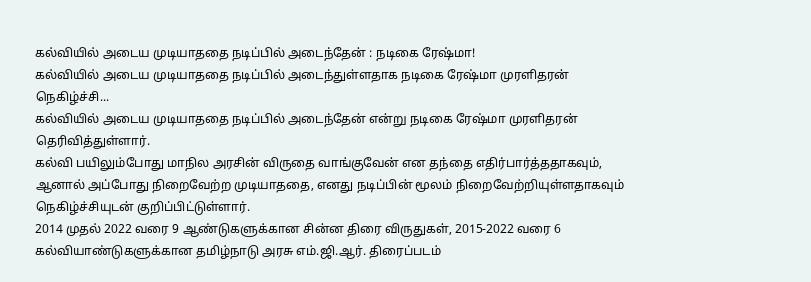கல்வியில் அடைய முடியாததை நடிப்பில் அடைந்தேன் : நடிகை ரேஷ்மா!
கல்வியில் அடைய முடியாததை நடிப்பில் அடைந்துள்ளதாக நடிகை ரேஷ்மா முரளிதரன் நெகிழ்ச்சி...
கல்வியில் அடைய முடியாததை நடிப்பில் அடைந்தேன் என்று நடிகை ரேஷ்மா முரளிதரன் தெரிவித்துள்ளார்.
கல்வி பயிலும்போது மாநில அரசின் விருதை வாங்குவேன் என தந்தை எதிர்பார்த்ததாகவும், ஆனால் அப்போது நிறைவேற்ற முடியாததை, எனது நடிப்பின் மூலம் நிறைவேற்றியுள்ளதாகவும் நெகிழ்ச்சியுடன் குறிப்பிட்டுள்ளார்.
2014 முதல் 2022 வரை 9 ஆண்டுகளுக்கான சின்ன திரை விருதுகள், 2015-2022 வரை 6 கல்வியாண்டுகளுக்கான தமிழ்நாடு அரசு எம்.ஜி.ஆர். திரைப்படம்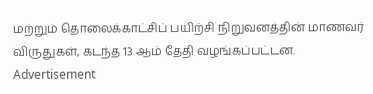மற்றும் தொலைக்காட்சிப் பயிற்சி நிறுவனத்தின் மாணவர் விருதுகள், கடந்த 13 ஆம் தேதி வழங்கப்பட்டன.
Advertisement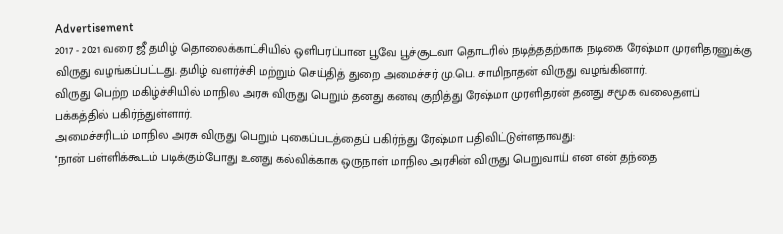Advertisement
2017 - 2021 வரை ஜீ தமிழ் தொலைக்காட்சியில் ஒளிபரப்பான பூவே பூச்சூடவா தொடரில் நடித்ததற்காக நடிகை ரேஷ்மா முரளிதரனுக்கு விருது வழங்கப்பட்டது. தமிழ் வளர்ச்சி மற்றும் செய்தித் துறை அமைச்சர் மு.பெ. சாமிநாதன் விருது வழங்கினார்.
விருது பெற்ற மகிழ்ச்சியில் மாநில அரசு விருது பெறும் தனது கனவு குறித்து ரேஷ்மா முரளிதரன் தனது சமூக வலைதளப் பக்கத்தில் பகிர்ந்துள்ளார்.
அமைச்சரிடம் மாநில அரசு விருது பெறும் புகைப்படத்தைப் பகிர்ந்து ரேஷ்மா பதிவிட்டுள்ளதாவது:
''நான் பள்ளிக்கூடம் படிக்கும்போது உனது கல்விக்காக ஒருநாள் மாநில அரசின் விருது பெறுவாய் என என் தந்தை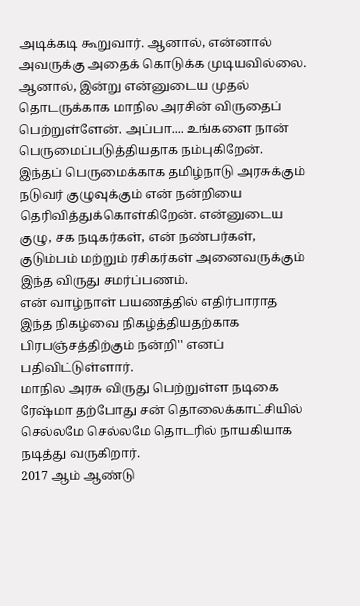அடிக்கடி கூறுவார். ஆனால், என்னால் அவருக்கு அதைக் கொடுக்க முடியவில்லை.
ஆனால், இன்று என்னுடைய முதல் தொடருக்காக மாநில அரசின் விருதைப் பெற்றுள்ளேன். அப்பா.... உங்களை நான் பெருமைப்படுத்தியதாக நம்புகிறேன்.
இந்தப் பெருமைக்காக தமிழ்நாடு அரசுக்கும் நடுவர் குழுவுக்கும் என் நன்றியை தெரிவித்துக்கொள்கிறேன். என்னுடைய குழு, சக நடிகர்கள், என் நண்பர்கள், குடும்பம் மற்றும் ரசிகர்கள் அனைவருக்கும் இந்த விருது சமர்ப்பணம்.
என் வாழ்நாள் பயணத்தில் எதிர்பாராத இந்த நிகழ்வை நிகழ்த்தியதற்காக பிரபஞ்சத்திற்கும் நன்றி'' எனப் பதிவிட்டுள்ளார்.
மாநில அரசு விருது பெற்றுள்ள நடிகை ரேஷ்மா தற்போது சன் தொலைக்காட்சியில் செல்லமே செல்லமே தொடரில் நாயகியாக நடித்து வருகிறார்.
2017 ஆம் ஆண்டு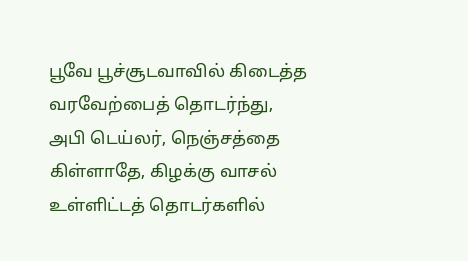பூவே பூச்சூடவாவில் கிடைத்த வரவேற்பைத் தொடர்ந்து, அபி டெய்லர், நெஞ்சத்தை கிள்ளாதே, கிழக்கு வாசல் உள்ளிட்டத் தொடர்களில்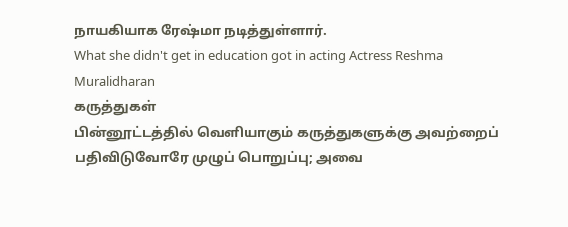நாயகியாக ரேஷ்மா நடித்துள்ளார்.
What she didn't get in education got in acting Actress Reshma Muralidharan
கருத்துகள்
பின்னூட்டத்தில் வெளியாகும் கருத்துகளுக்கு அவற்றைப் பதிவிடுவோரே முழுப் பொறுப்பு; அவை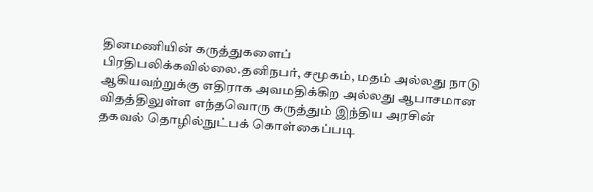தினமணியின் கருத்துகளைப் பிரதிபலிக்கவில்லை.தனிநபர், சமூகம், மதம் அல்லது நாடு ஆகியவற்றுக்கு எதிராக அவமதிக்கிற அல்லது ஆபாசமான விதத்திலுள்ள எந்தவொரு கருத்தும் இந்திய அரசின் தகவல் தொழில்நுட்பக் கொள்கைப்படி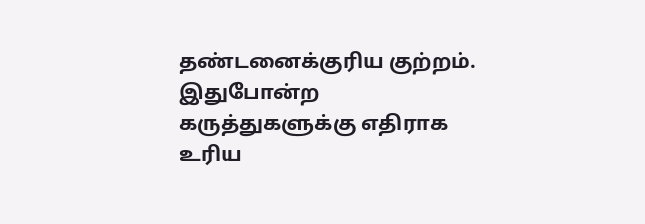தண்டனைக்குரிய குற்றம். இதுபோன்ற கருத்துகளுக்கு எதிராக உரிய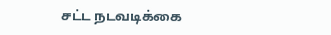சட்ட நடவடிக்கை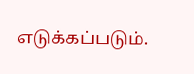எடுக்கப்படும்.